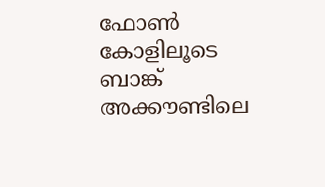ഫോണ്‍ കോളിലൂടെ ബാങ്ക് അക്കൗണ്ടിലെ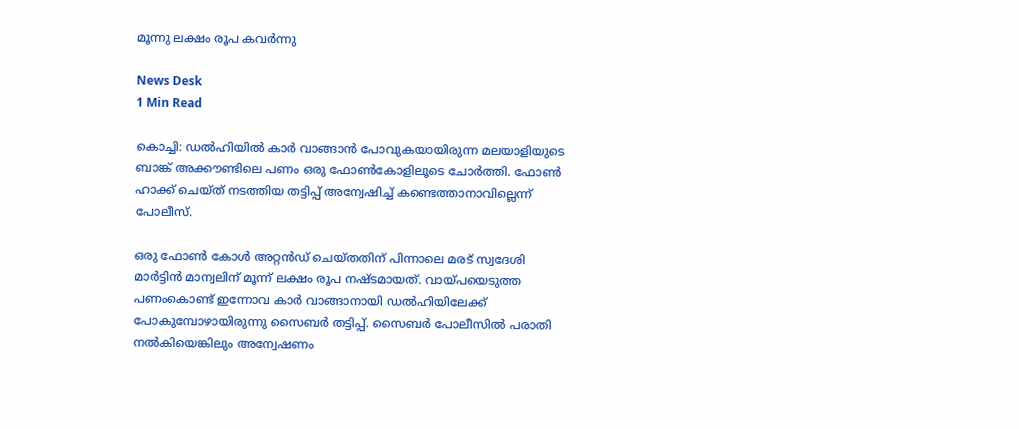മൂന്നു ലക്ഷം രൂപ കവര്‍ന്നു

News Desk
1 Min Read

കൊച്ചി: ഡല്‍ഹിയില്‍ കാര്‍ വാങ്ങാന്‍ പോവുകയായിരുന്ന മലയാളിയുടെ ബാങ്ക് അക്കൗണ്ടിലെ പണം ഒരു ഫോണ്‍കോളിലൂടെ ചോര്‍ത്തി. ഫോണ്‍ ഹാക്ക് ചെയ്ത് നടത്തിയ തട്ടിപ്പ് അന്വേഷിച്ച് കണ്ടെത്താനാവില്ലെന്ന് പോലീസ്.

ഒരു ഫോണ്‍ കോള്‍ അറ്റന്‍ഡ് ചെയ്തതിന് പിന്നാലെ മരട് സ്വദേശി മാര്‍ട്ടിന്‍ മാന്വലിന് മൂന്ന് ലക്ഷം രൂപ നഷ്ടമായത്. വായ്പയെടുത്ത പണംകൊണ്ട് ഇന്നോവ കാര്‍ വാങ്ങാനായി ഡല്‍ഹിയിലേക്ക് പോകുമ്പോഴായിരുന്നു സൈബര്‍ തട്ടിപ്പ്. സൈബര്‍ പോലീസില്‍ പരാതി നല്‍കിയെങ്കിലും അന്വേഷണം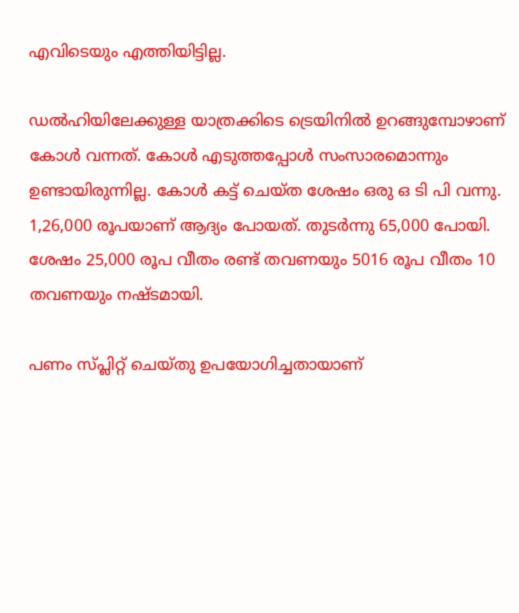എവിടെയും എത്തിയിട്ടില്ല.

ഡല്‍ഹിയിലേക്കുള്ള യാത്രക്കിടെ ട്രെയിനില്‍ ഉറങ്ങുമ്പോഴാണ് കോള്‍ വന്നത്. കോള്‍ എടുത്തപ്പോള്‍ സംസാരമൊന്നും ഉണ്ടായിരുന്നില്ല. കോള്‍ കട്ട് ചെയ്ത ശേഷം ഒരു ഒ ടി പി വന്നു. 1,26,000 രൂപയാണ് ആദ്യം പോയത്. തുടര്‍ന്നു 65,000 പോയി. ശേഷം 25,000 രൂപ വീതം രണ്ട് തവണയും 5016 രൂപ വീതം 10 തവണയും നഷ്ടമായി.

പണം സ്പ്ലിറ്റ് ചെയ്തു ഉപയോഗിച്ചതായാണ്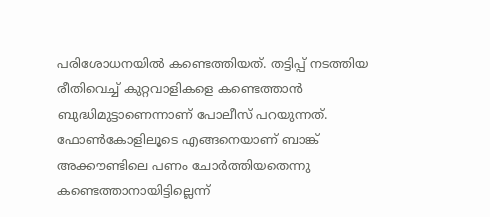പരിശോധനയില്‍ കണ്ടെത്തിയത്. തട്ടിപ്പ് നടത്തിയ രീതിവെച്ച് കുറ്റവാളികളെ കണ്ടെത്താന്‍ ബുദ്ധിമുട്ടാണെന്നാണ് പോലീസ് പറയുന്നത്. ഫോണ്‍കോളിലൂടെ എങ്ങനെയാണ് ബാങ്ക് അക്കൗണ്ടിലെ പണം ചോര്‍ത്തിയതെന്നു കണ്ടെത്താനായിട്ടില്ലെന്ന്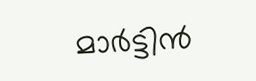മാര്‍ട്ടിന്‍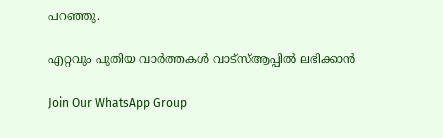പറഞ്ഞു.

എറ്റവും പുതിയ വാർത്തകൾ വാട്സ്ആപ്പിൽ ലഭിക്കാൻ

Join Our WhatsApp Group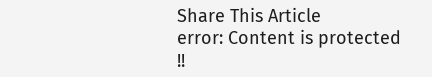Share This Article
error: Content is protected !!